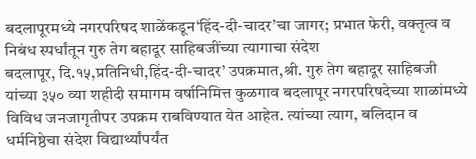बदलापूरमध्ये नगरपरिषद शाळेंकडून‘हिंद-दी-चादर’चा जागर; प्रभात फेरी, वक्तृत्व व निबंध स्पर्धांतून गुरु तेग बहादूर साहिबजींच्या त्यागाचा संदेश
बदलापूर, दि.१५,प्रतिनिधी,हिंद-दी-चादर’ उपक्रमात,श्री. गुरु तेग बहादूर साहिबजी यांच्या ३५० व्या शहीदी समागम वर्षानिमित्त कुळगाव बदलापूर नगरपरिषदेच्या शाळांमध्ये विविध जनजागृतीपर उपक्रम राबविण्यात येत आहेत. त्यांच्या त्याग, बलिदान व धर्मनिष्ठेचा संदेश विद्यार्थ्यांपर्यंत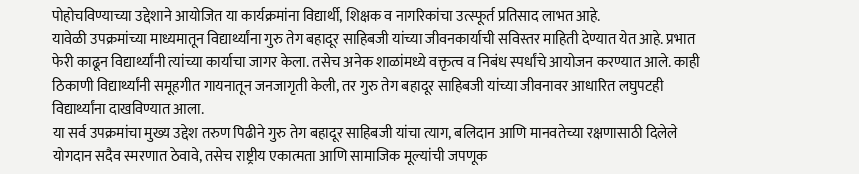पोहोचविण्याच्या उद्देशाने आयोजित या कार्यक्रमांना विद्यार्थी, शिक्षक व नागरिकांचा उत्स्फूर्त प्रतिसाद लाभत आहे.
यावेळी उपक्रमांच्या माध्यमातून विद्यार्थ्यांना गुरु तेग बहादूर साहिबजी यांच्या जीवनकार्याची सविस्तर माहिती देण्यात येत आहे. प्रभात फेरी काढून विद्यार्थ्यांनी त्यांच्या कार्याचा जागर केला. तसेच अनेक शाळांमध्ये वक्तृत्व व निबंध स्पर्धांचे आयोजन करण्यात आले. काही ठिकाणी विद्यार्थ्यांनी समूहगीत गायनातून जनजागृती केली, तर गुरु तेग बहादूर साहिबजी यांच्या जीवनावर आधारित लघुपटही विद्यार्थ्यांना दाखविण्यात आला.
या सर्व उपक्रमांचा मुख्य उद्देश तरुण पिढीने गुरु तेग बहादूर साहिबजी यांचा त्याग, बलिदान आणि मानवतेच्या रक्षणासाठी दिलेले योगदान सदैव स्मरणात ठेवावे, तसेच राष्ट्रीय एकात्मता आणि सामाजिक मूल्यांची जपणूक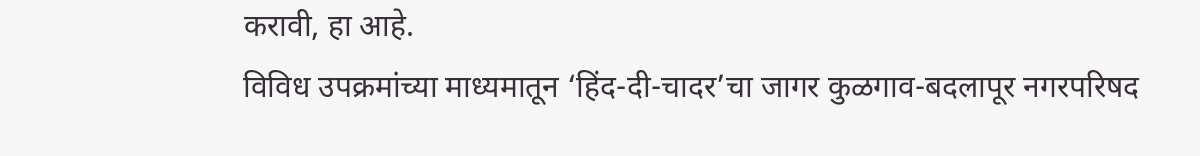करावी, हा आहे.
विविध उपक्रमांच्या माध्यमातून ‘हिंद-दी-चादर’चा जागर कुळगाव-बदलापूर नगरपरिषद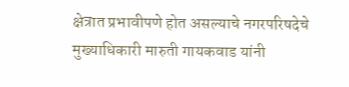क्षेत्रात प्रभावीपणे होत असल्याचे नगरपरिषदेचे मुख्याधिकारी मारुती गायकवाड यांनी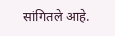सांगितले आहे.